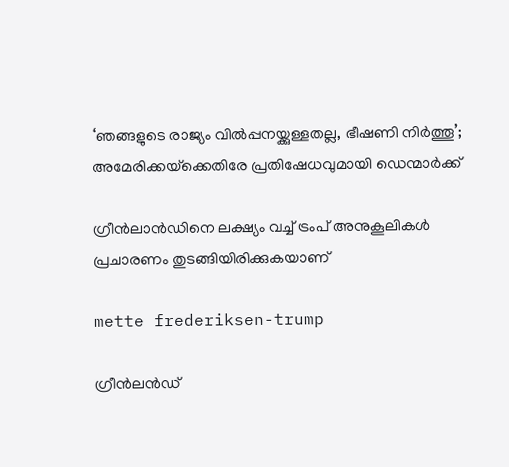‘ഞങ്ങളുടെ രാജ്യം വില്‍പ്പനയ്ക്കുള്ളതല്ല, ഭീഷണി നിര്‍ത്തൂ’; അമേരിക്കയ്‌ക്കെതിരേ പ്രതിഷേധവുമായി ഡെന്മാര്‍ക്ക്

ഗ്രീന്‍ലാന്‍ഡിനെ ലക്ഷ്യം വച്ച് ട്രംപ് അനുകൂലികള്‍ പ്രചാരണം തുടങ്ങിയിരിക്കുകയാണ്

mette frederiksen-trump

ഗ്രീന്‍ലന്‍ഡ്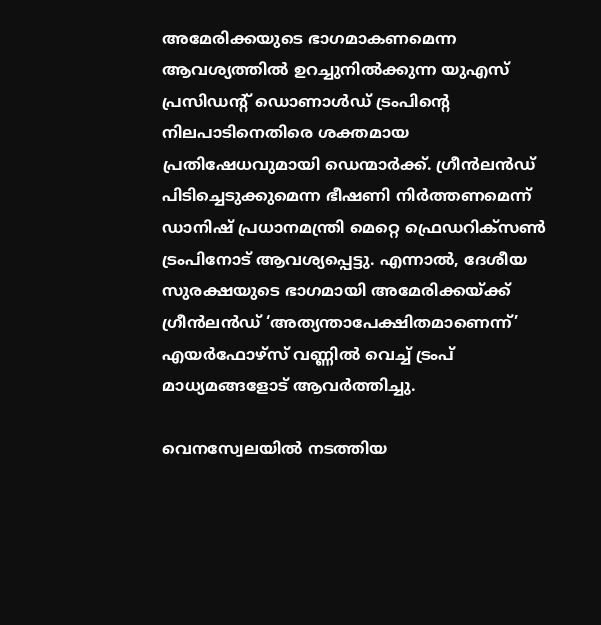അമേരിക്കയുടെ ഭാഗമാകണമെന്ന ആവശ്യത്തില്‍ ഉറച്ചുനില്‍ക്കുന്ന യുഎസ് പ്രസിഡന്റ് ഡൊണാള്‍ഡ് ട്രംപിന്റെ നിലപാടിനെതിരെ ശക്തമായ പ്രതിഷേധവുമായി ഡെന്മാര്‍ക്ക്. ഗ്രീന്‍ലന്‍ഡ് പിടിച്ചെടുക്കുമെന്ന ഭീഷണി നിര്‍ത്തണമെന്ന് ഡാനിഷ് പ്രധാനമന്ത്രി മെറ്റെ ഫ്രെഡറിക്‌സണ്‍ ട്രംപിനോട് ആവശ്യപ്പെട്ടു. എന്നാല്‍, ദേശീയ സുരക്ഷയുടെ ഭാഗമായി അമേരിക്കയ്ക്ക് ഗ്രീന്‍ലന്‍ഡ് ‘അത്യന്താപേക്ഷിതമാണെന്ന്’ എയര്‍ഫോഴ്‌സ് വണ്ണില്‍ വെച്ച് ട്രംപ് മാധ്യമങ്ങളോട് ആവര്‍ത്തിച്ചു.

വെനസ്വേലയില്‍ നടത്തിയ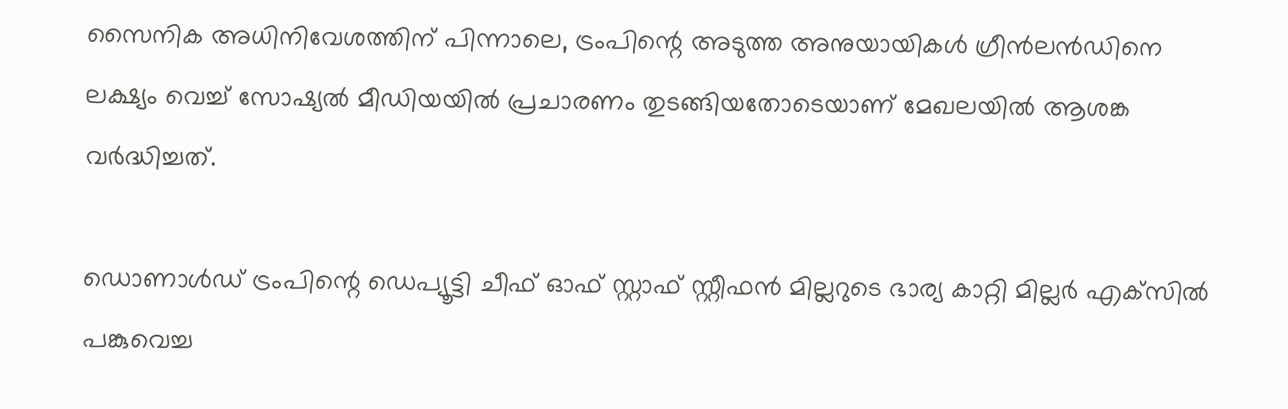സൈനിക അധിനിവേശത്തിന് പിന്നാലെ, ട്രംപിന്റെ അടുത്ത അനുയായികള്‍ ഗ്രീന്‍ലന്‍ഡിനെ ലക്ഷ്യം വെച്ച് സോഷ്യല്‍ മീഡിയയില്‍ പ്രചാരണം തുടങ്ങിയതോടെയാണ് മേഖലയില്‍ ആശങ്ക വര്‍ദ്ധിച്ചത്.

ഡൊണാള്‍ഡ് ട്രംപിന്റെ ഡെപ്യൂട്ടി ചീഫ് ഓഫ് സ്റ്റാഫ് സ്റ്റീഫന്‍ മില്ലറുടെ ഭാര്യ കാറ്റി മില്ലര്‍ എക്‌സില്‍ പങ്കുവെച്ച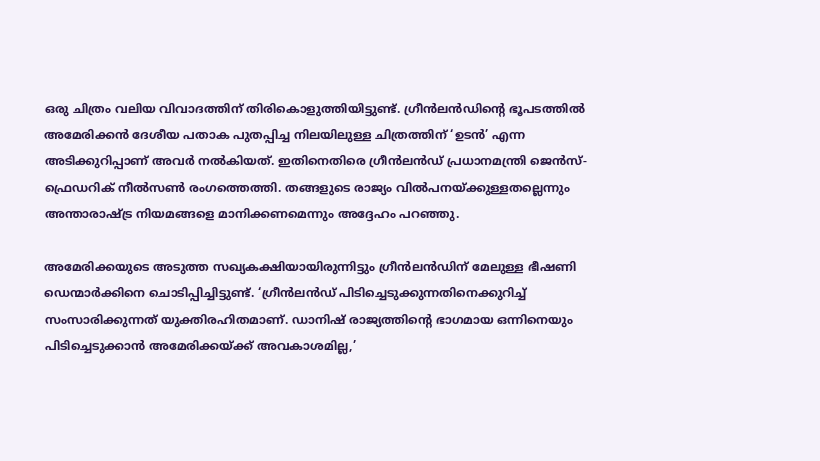ഒരു ചിത്രം വലിയ വിവാദത്തിന് തിരികൊളുത്തിയിട്ടുണ്ട്. ഗ്രീന്‍ലന്‍ഡിന്റെ ഭൂപടത്തില്‍ അമേരിക്കന്‍ ദേശീയ പതാക പുതപ്പിച്ച നിലയിലുള്ള ചിത്രത്തിന് ‘ഉടന്‍’ എന്ന അടിക്കുറിപ്പാണ് അവര്‍ നല്‍കിയത്. ഇതിനെതിരെ ഗ്രീന്‍ലന്‍ഡ് പ്രധാനമന്ത്രി ജെന്‍സ്-ഫ്രെഡറിക് നീല്‍സണ്‍ രംഗത്തെത്തി. തങ്ങളുടെ രാജ്യം വില്‍പനയ്ക്കുള്ളതല്ലെന്നും അന്താരാഷ്ട്ര നിയമങ്ങളെ മാനിക്കണമെന്നും അദ്ദേഹം പറഞ്ഞു.

അമേരിക്കയുടെ അടുത്ത സഖ്യകക്ഷിയായിരുന്നിട്ടും ഗ്രീന്‍ലന്‍ഡിന് മേലുള്ള ഭീഷണി ഡെന്മാര്‍ക്കിനെ ചൊടിപ്പിച്ചിട്ടുണ്ട്. ‘ഗ്രീന്‍ലന്‍ഡ് പിടിച്ചെടുക്കുന്നതിനെക്കുറിച്ച് സംസാരിക്കുന്നത് യുക്തിരഹിതമാണ്. ഡാനിഷ് രാജ്യത്തിന്റെ ഭാഗമായ ഒന്നിനെയും പിടിച്ചെടുക്കാന്‍ അമേരിക്കയ്ക്ക് അവകാശമില്ല,’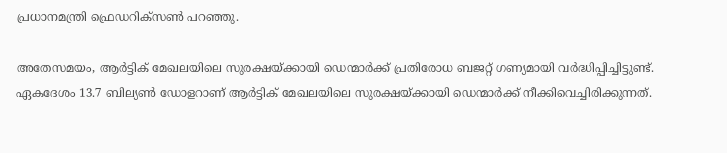പ്രധാനമന്ത്രി ഫ്രെഡറിക്‌സണ്‍ പറഞ്ഞു.

അതേസമയം, ആര്‍ട്ടിക് മേഖലയിലെ സുരക്ഷയ്ക്കായി ഡെന്മാര്‍ക്ക് പ്രതിരോധ ബജറ്റ് ഗണ്യമായി വര്‍ദ്ധിപ്പിച്ചിട്ടുണ്ട്. ഏകദേശം 13.7 ബില്യണ്‍ ഡോളറാണ് ആര്‍ട്ടിക് മേഖലയിലെ സുരക്ഷയ്ക്കായി ഡെന്മാര്‍ക്ക് നീക്കിവെച്ചിരിക്കുന്നത്.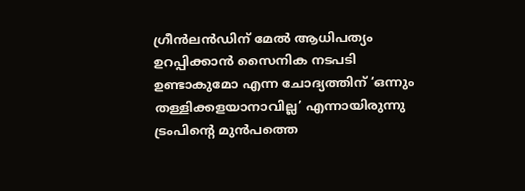ഗ്രീന്‍ലന്‍ഡിന് മേല്‍ ആധിപത്യം ഉറപ്പിക്കാന്‍ സൈനിക നടപടി ഉണ്ടാകുമോ എന്ന ചോദ്യത്തിന് ‘ഒന്നും തള്ളിക്കളയാനാവില്ല’ എന്നായിരുന്നു ട്രംപിന്റെ മുന്‍പത്തെ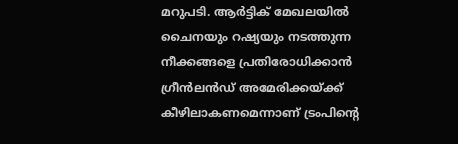മറുപടി. ആര്‍ട്ടിക് മേഖലയില്‍ ചൈനയും റഷ്യയും നടത്തുന്ന നീക്കങ്ങളെ പ്രതിരോധിക്കാന്‍ ഗ്രീന്‍ലന്‍ഡ് അമേരിക്കയ്ക്ക് കീഴിലാകണമെന്നാണ് ട്രംപിന്റെ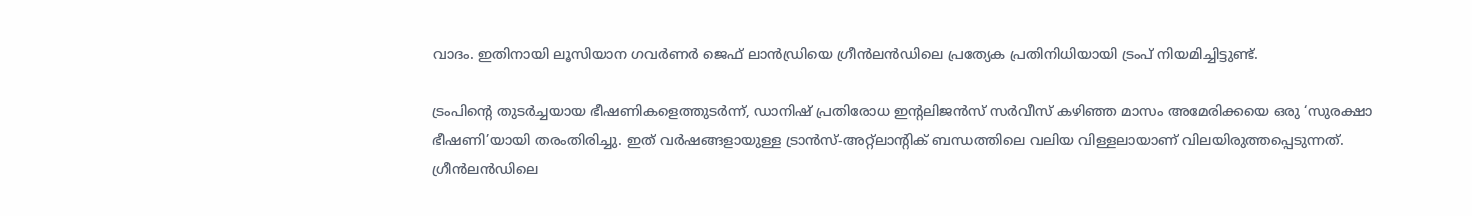വാദം. ഇതിനായി ലൂസിയാന ഗവര്‍ണര്‍ ജെഫ് ലാന്‍ഡ്രിയെ ഗ്രീന്‍ലന്‍ഡിലെ പ്രത്യേക പ്രതിനിധിയായി ട്രംപ് നിയമിച്ചിട്ടുണ്ട്.

ട്രംപിന്റെ തുടര്‍ച്ചയായ ഭീഷണികളെത്തുടര്‍ന്ന്, ഡാനിഷ് പ്രതിരോധ ഇന്റലിജന്‍സ് സര്‍വീസ് കഴിഞ്ഞ മാസം അമേരിക്കയെ ഒരു ‘സുരക്ഷാ ഭീഷണി’യായി തരംതിരിച്ചു. ഇത് വര്‍ഷങ്ങളായുള്ള ട്രാന്‍സ്-അറ്റ്‌ലാന്റിക് ബന്ധത്തിലെ വലിയ വിള്ളലായാണ് വിലയിരുത്തപ്പെടുന്നത്. ഗ്രീന്‍ലന്‍ഡിലെ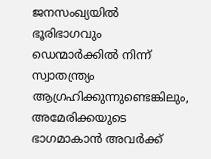ജനസംഖ്യയില്‍ ഭൂരിഭാഗവും ഡെന്മാര്‍ക്കില്‍ നിന്ന് സ്വാതന്ത്ര്യം ആഗ്രഹിക്കുന്നുണ്ടെങ്കിലും, അമേരിക്കയുടെ ഭാഗമാകാന്‍ അവര്‍ക്ക്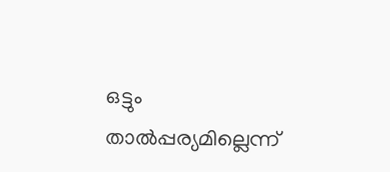ഒട്ടും താല്‍പ്പര്യമില്ലെന്ന്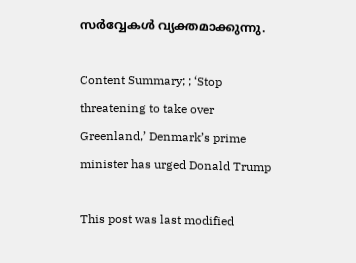സര്‍വ്വേകള്‍ വ്യക്തമാക്കുന്നു.

Content Summary; ; ‘Stop threatening to take over Greenland,’ Denmark’s prime minister has urged Donald Trump

This post was last modified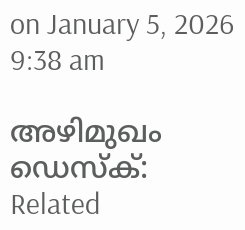on January 5, 2026 9:38 am

അഴിമുഖം ഡെസ്‌ക്:
Related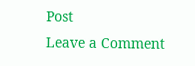Post
Leave a Comment